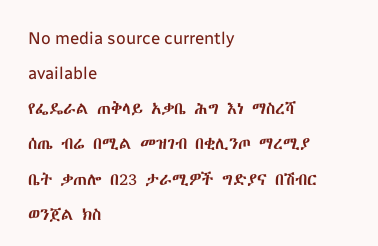No media source currently available
የፌዴራል ጠቅላይ አቃቤ ሕግ እነ ማስረሻ ሰጤ ብሬ በሚል መዝገብ በቂሊንጦ ማረሚያ ቤት ቃጠሎ በ23 ታራሚዎች ግድያና በሽብር ወንጀል ክስ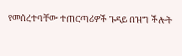የመሰረተባቸው ተጠርጣሪዎች ጉዳይ በዝግ ችሎት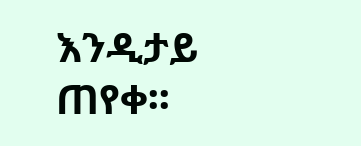እንዲታይ ጠየቀ፡፡